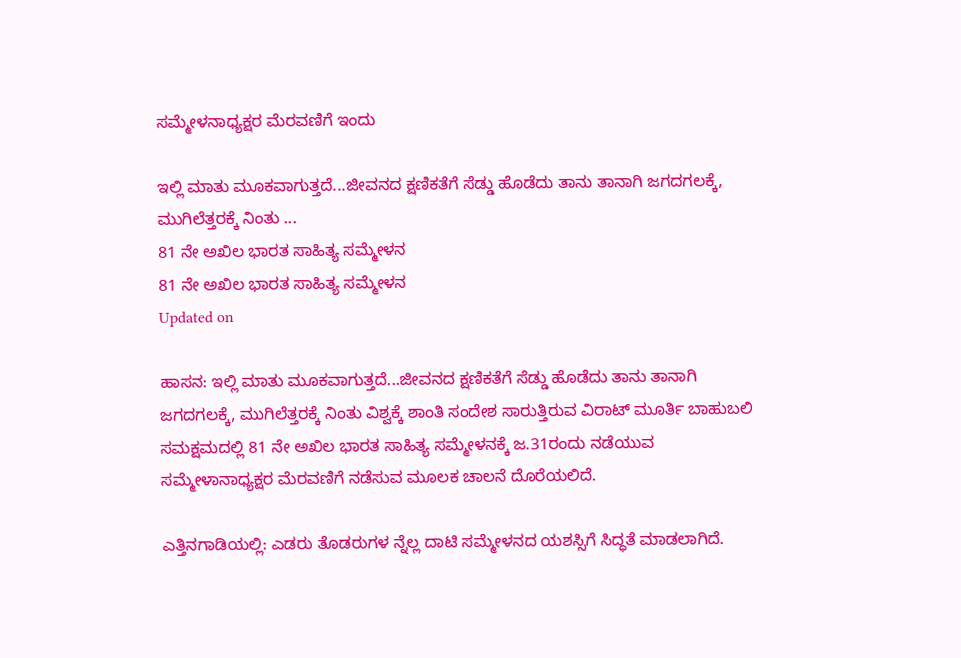ಸಮ್ಮೇಳನಾಧ್ಯಕ್ಷರ ಮೆರವಣಿಗೆ ಇಂದು

ಇಲ್ಲಿ ಮಾತು ಮೂಕವಾಗುತ್ತದೆ...ಜೀವನದ ಕ್ಷಣಿಕತೆಗೆ ಸೆಡ್ಡು ಹೊಡೆದು ತಾನು ತಾನಾಗಿ ಜಗದಗಲಕ್ಕೆ, ಮುಗಿಲೆತ್ತರಕ್ಕೆ ನಿಂತು ...
81 ನೇ ಅಖಿಲ ಭಾರತ ಸಾಹಿತ್ಯ ಸಮ್ಮೇಳನ
81 ನೇ ಅಖಿಲ ಭಾರತ ಸಾಹಿತ್ಯ ಸಮ್ಮೇಳನ
Updated on

ಹಾಸನ: ಇಲ್ಲಿ ಮಾತು ಮೂಕವಾಗುತ್ತದೆ...ಜೀವನದ ಕ್ಷಣಿಕತೆಗೆ ಸೆಡ್ಡು ಹೊಡೆದು ತಾನು ತಾನಾಗಿ ಜಗದಗಲಕ್ಕೆ, ಮುಗಿಲೆತ್ತರಕ್ಕೆ ನಿಂತು ವಿಶ್ವಕ್ಕೆ ಶಾಂತಿ ಸಂದೇಶ ಸಾರುತ್ತಿರುವ ವಿರಾಟ್ ಮೂರ್ತಿ ಬಾಹುಬಲಿ ಸಮಕ್ಷಮದಲ್ಲಿ 81 ನೇ ಅಖಿಲ ಭಾರತ ಸಾಹಿತ್ಯ ಸಮ್ಮೇಳನಕ್ಕೆ ಜ.31ರಂದು ನಡೆಯುವ ಸಮ್ಮೇಳಾನಾಧ್ಯಕ್ಷರ ಮೆರವಣಿಗೆ ನಡೆಸುವ ಮೂಲಕ ಚಾಲನೆ ದೊರೆಯಲಿದೆ.

ಎತ್ತಿನಗಾಡಿಯಲ್ಲಿ: ಎಡರು ತೊಡರುಗಳ ನ್ನೆಲ್ಲ ದಾಟಿ ಸಮ್ಮೇಳನದ ಯಶಸ್ಸಿಗೆ ಸಿದ್ಧತೆ ಮಾಡಲಾಗಿದೆ.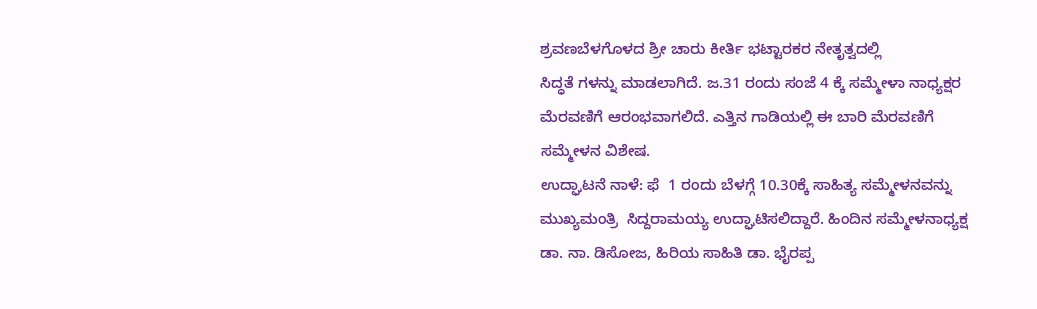ಶ್ರವಣಬೆಳಗೊಳದ ಶ್ರೀ ಚಾರು ಕೀರ್ತಿ ಭಟ್ಟಾರಕರ ನೇತೃತ್ವದಲ್ಲಿ
ಸಿದ್ಧತೆ ಗಳನ್ನು ಮಾಡಲಾಗಿದೆ. ಜ.31 ರಂದು ಸಂಜೆ 4 ಕ್ಕೆ ಸಮ್ಮೇಳಾ ನಾಧ್ಯಕ್ಷರ ಮೆರವಣಿಗೆ ಆರಂಭವಾಗಲಿದೆ. ಎತ್ತಿನ ಗಾಡಿಯಲ್ಲಿ ಈ ಬಾರಿ ಮೆರವಣಿಗೆ ಸಮ್ಮೇಳನ ವಿಶೇಷ.
ಉದ್ಘಾಟನೆ ನಾಳೆ: ಫೆ  1 ರಂದು ಬೆಳಗ್ಗೆ 10.30ಕ್ಕೆ ಸಾಹಿತ್ಯ ಸಮ್ಮೇಳನವನ್ನು ಮುಖ್ಯಮಂತ್ರಿ  ಸಿದ್ದರಾಮಯ್ಯ ಉದ್ಘಾಟಿಸಲಿದ್ದಾರೆ. ಹಿಂದಿನ ಸಮ್ಮೇಳನಾಧ್ಯಕ್ಷ ಡಾ. ನಾ. ಡಿಸೋಜ, ಹಿರಿಯ ಸಾಹಿತಿ ಡಾ. ಭೈರಪ್ಪ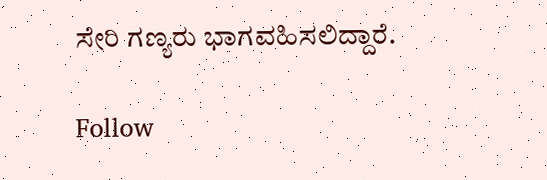ಸೇರಿ ಗಣ್ಯರು ಭಾಗವಹಿಸಲಿದ್ದಾರೆ.

Follow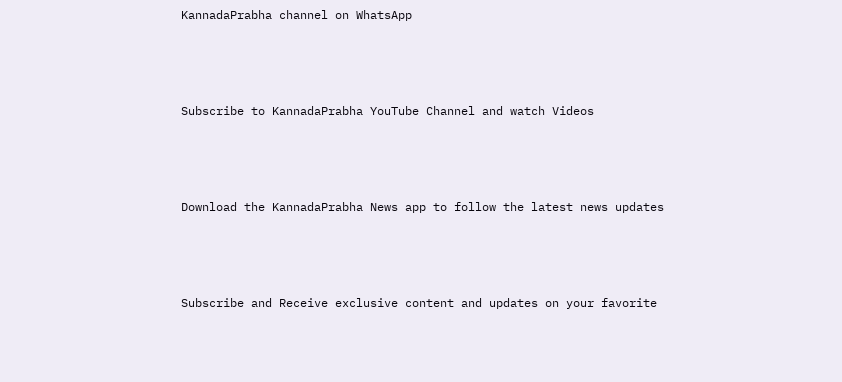KannadaPrabha channel on WhatsApp



Subscribe to KannadaPrabha YouTube Channel and watch Videos



Download the KannadaPrabha News app to follow the latest news updates



Subscribe and Receive exclusive content and updates on your favorite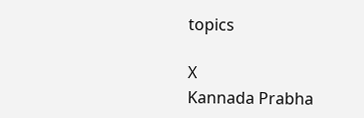topics

X
Kannada Prabha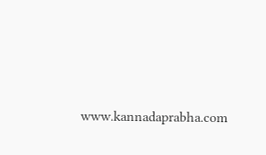www.kannadaprabha.com